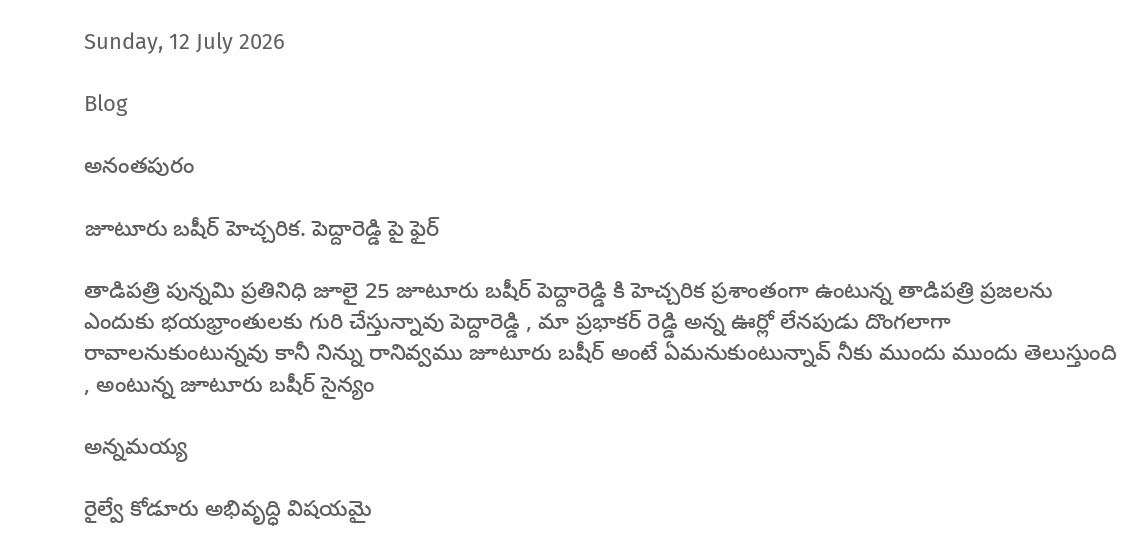Sunday, 12 July 2026

Blog

అనంతపురం

జూటూరు బషీర్ హెచ్చరిక. పెద్దారెడ్డి పై ఫైర్

తాడిపత్రి పున్నమి ప్రతినిధి జూలై 25 జూటూరు బషీర్ పెద్దారెడ్డి కి హెచ్చరిక ప్రశాంతంగా ఉంటున్న తాడిపత్రి ప్రజలను ఎందుకు భయభ్రాంతులకు గురి చేస్తున్నావు పెద్దారెడ్డి , మా ప్రభాకర్ రెడ్డి అన్న ఊర్లో లేనపుడు దొంగలాగా రావాలనుకుంటున్నవు కానీ నిన్ను రానివ్వము జూటూరు బషీర్ అంటే ఏమనుకుంటున్నావ్ నీకు ముందు ముందు తెలుస్తుంది , అంటున్న జూటూరు బషీర్ సైన్యం

అన్నమయ్య

రైల్వే కోడూరు అభివృద్ధి విషయమై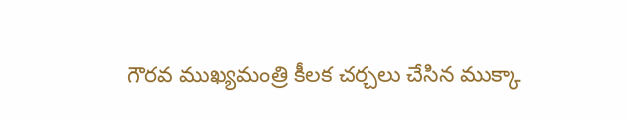గౌరవ ముఖ్యమంత్రి కీలక చర్చలు చేసిన ముక్కా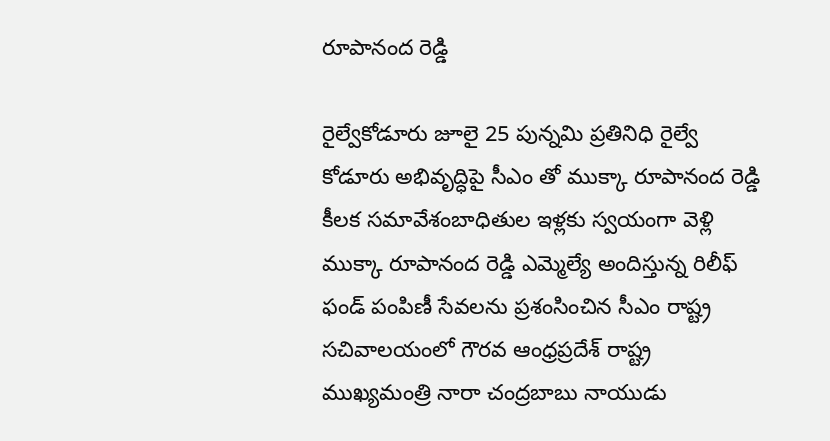రూపానంద రెడ్డి

రైల్వేకోడూరు జూలై 25 పున్నమి ప్రతినిధి రైల్వే కోడూరు అభివృద్ధిపై సీఎం తో ముక్కా రూపానంద రెడ్డి కీలక సమావేశంబాధితుల ఇళ్లకు స్వయంగా వెళ్లి ముక్కా రూపానంద రెడ్డి ఎమ్మెల్యే అందిస్తున్న రిలీఫ్ ఫండ్ పంపిణీ సేవలను ప్రశంసించిన సీఎం రాష్ట్ర సచివాలయంలో గౌరవ ఆంధ్రప్రదేశ్ రాష్ట్ర ముఖ్యమంత్రి నారా చంద్రబాబు నాయుడు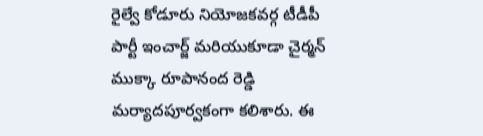రైల్వే కోడూరు నియోజకవర్గ టీడీపీ పార్టీ ఇంచార్జ్ మరియుకూడా చైర్మన్ ముక్కా రూపానంద రెడ్డి మర్యాదపూర్వకంగా కలిశారు. ఈ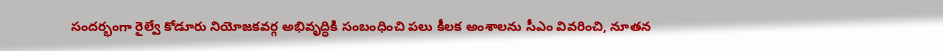సందర్భంగా రైల్వే కోడూరు నియోజకవర్గ అభివృద్ధికి సంబంధించి పలు కీలక అంశాలను సీఎం వివరించి, నూతన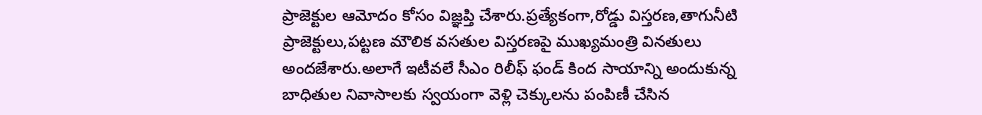ప్రాజెక్టుల ఆమోదం కోసం విజ్ఞప్తి చేశారు.ప్రత్యేకంగా,రోడ్డు విస్తరణ,తాగునీటి ప్రాజెక్టులు,పట్టణ మౌలిక వసతుల విస్తరణపై ముఖ్యమంత్రి వినతులు అందజేశారు.అలాగే ఇటీవలే సీఎం రిలీఫ్ ఫండ్ కింద సాయాన్ని అందుకున్న బాధితుల నివాసాలకు స్వయంగా వెళ్లి చెక్కులను పంపిణీ చేసిన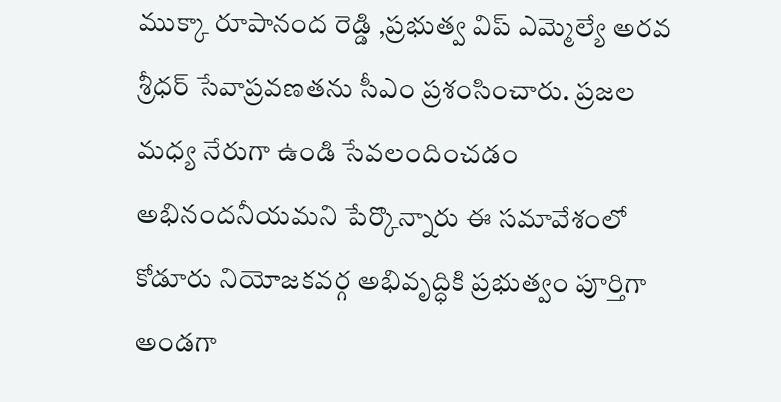ముక్కా రూపానంద రెడ్డి ,ప్రభుత్వ విప్ ఎమ్మెల్యే అరవ శ్రీధర్ సేవాప్రవణతను సీఎం ప్రశంసించారు. ప్రజల మధ్య నేరుగా ఉండి సేవలందించడం అభినందనీయమని పేర్కొన్నారు ఈ సమావేశంలో కోడూరు నియోజకవర్గ అభివృద్ధికి ప్రభుత్వం పూర్తిగా అండగా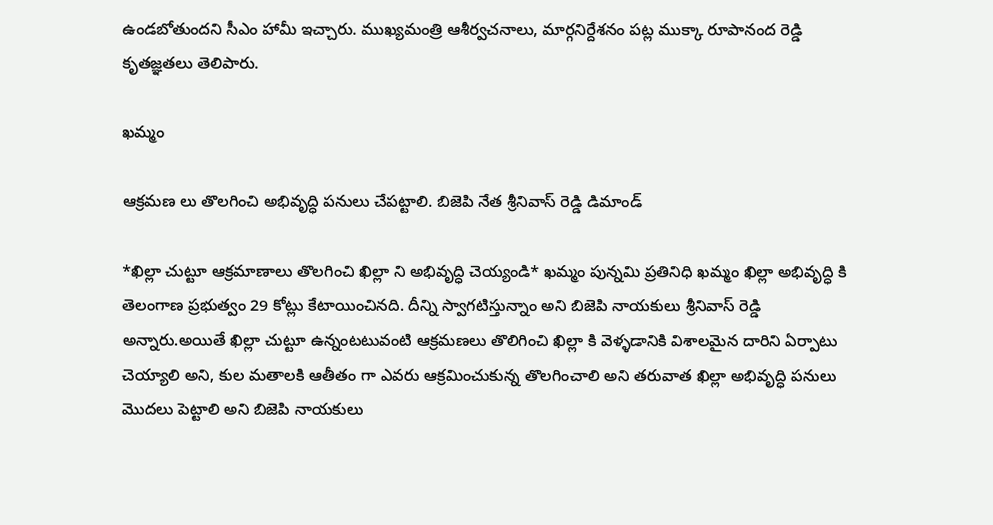ఉండబోతుందని సీఎం హామీ ఇచ్చారు. ముఖ్యమంత్రి ఆశీర్వచనాలు, మార్గనిర్దేశనం పట్ల ముక్కా రూపానంద రెడ్డి కృతజ్ఞతలు తెలిపారు.

ఖమ్మం

ఆక్రమణ లు తొలగించి అభివృద్ధి పనులు చేపట్టాలి. బిజెపి నేత శ్రీనివాస్ రెడ్డి డిమాండ్

*ఖిల్లా చుట్టూ ఆక్రమాణాలు తొలగించి ఖిల్లా ని అభివృద్ధి చెయ్యండి* ఖమ్మం పున్నమి ప్రతినిధి ఖమ్మం ఖిల్లా అభివృద్ధి కి తెలంగాణ ప్రభుత్వం 29 కోట్లు కేటాయించినది. దీన్ని స్వాగటిస్తున్నాం అని బిజెపి నాయకులు శ్రీనివాస్ రెడ్డి అన్నారు.అయితే ఖిల్లా చుట్టూ ఉన్నంటటువంటి ఆక్రమణలు తొలిగించి ఖిల్లా కి వెళ్ళడానికి విశాలమైన దారిని ఏర్పాటు చెయ్యాలి అని, కుల మతాలకి ఆతీతం గా ఎవరు ఆక్రమించుకున్న తొలగించాలి అని తరువాత ఖిల్లా అభివృద్ధి పనులు మొదలు పెట్టాలి అని బిజెపి నాయకులు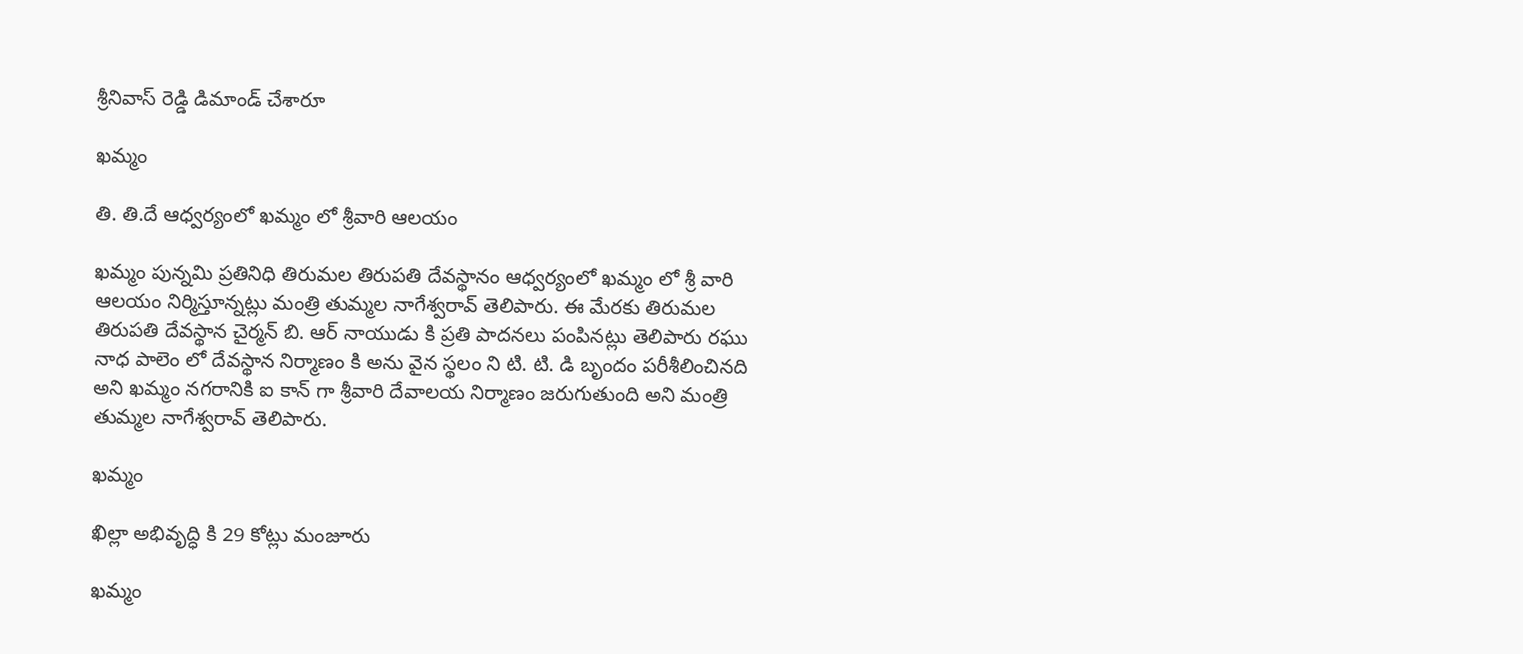శ్రీనివాస్ రెడ్డి డిమాండ్ చేశారూ

ఖమ్మం

తి. తి.దే ఆధ్వర్యంలో ఖమ్మం లో శ్రీవారి ఆలయం

ఖమ్మం పున్నమి ప్రతినిధి తిరుమల తిరుపతి దేవస్థానం ఆధ్వర్యంలో ఖమ్మం లో శ్రీ వారి ఆలయం నిర్మిస్తూన్నట్లు మంత్రి తుమ్మల నాగేశ్వరావ్ తెలిపారు. ఈ మేరకు తిరుమల తిరుపతి దేవస్థాన చైర్మన్ బి. ఆర్ నాయుడు కి ప్రతి పాదనలు పంపినట్లు తెలిపారు రఘు నాధ పాలెం లో దేవస్థాన నిర్మాణం కి అను వైన స్థలం ని టి. టి. డి బృందం పరీశీలించినది అని ఖమ్మం నగరానికి ఐ కాన్ గా శ్రీవారి దేవాలయ నిర్మాణం జరుగుతుంది అని మంత్రి తుమ్మల నాగేశ్వరావ్ తెలిపారు.

ఖమ్మం

ఖిల్లా అభివృద్ధి కి 29 కోట్లు మంజూరు

ఖమ్మం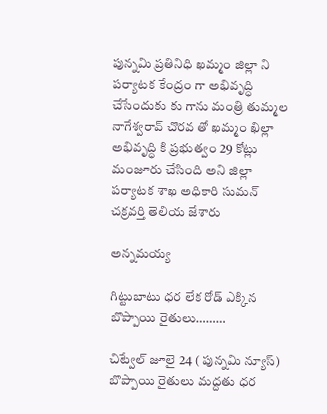పున్నమి ప్రతినిధి ఖమ్మం జిల్లా ని పర్యాటక కేంద్రం గా అభివృద్ధి చేసేందుకు కు గాను మంత్రి తుమ్మల నాగేశ్వరావ్ చొరవ తో ఖమ్మం ఖిల్లా అభివృద్ధి కి ప్రభుత్వం 29 కోట్లు మంజూరు చేసింది అని జిల్లా పర్యాటక శాఖ అధికారి సుమన్ చక్రవర్తి తెలియ జేశారు

అన్నమయ్య

గిట్టుబాటు ధర లేక రోడ్ ఎక్కిన బొప్పాయి రైతులు………

చిట్వేల్ జూలై 24 ( పున్నమి న్యూస్) బొప్పాయి రైతులు మద్దతు ధర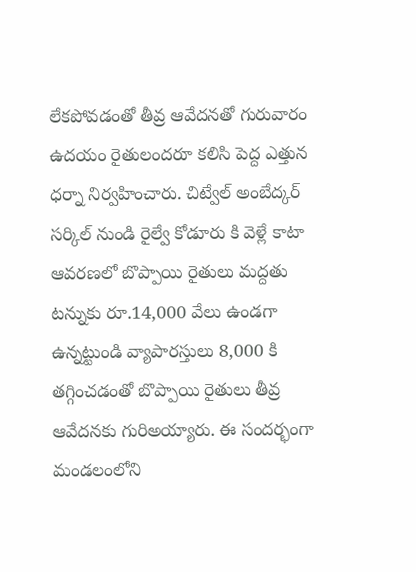లేకపోవడంతో తీవ్ర ఆవేదనతో గురువారం ఉదయం రైతులందరూ కలిసి పెద్ద ఎత్తున ధర్నా నిర్వహించారు. చిట్వేల్ అంబేద్కర్ సర్కిల్ నుండి రైల్వే కోడూరు కి వెళ్లే కాటా ఆవరణలో బొప్పాయి రైతులు మద్దతు టన్నుకు రూ.14,000 వేలు ఉండగా ఉన్నట్టుండి వ్యాపారస్తులు 8,000 కి తగ్గించడంతో బొప్పాయి రైతులు తీవ్ర ఆవేదనకు గురిఅయ్యారు. ఈ సందర్భంగా మండలంలోని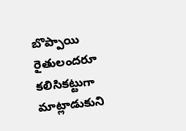బొప్పాయి రైతులందరూ కలిసికట్టుగా మాట్లాడుకుని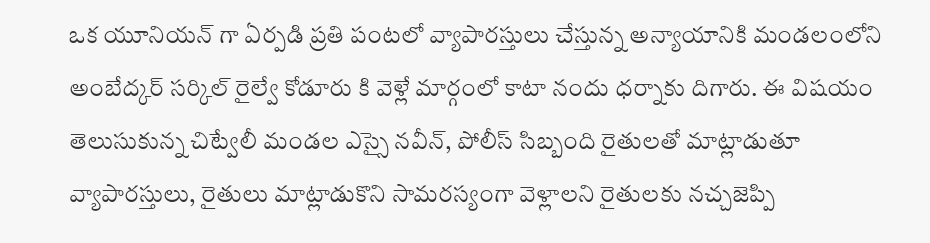ఒక యూనియన్ గా ఏర్పడి ప్రతి పంటలో వ్యాపారస్తులు చేస్తున్న అన్యాయానికి మండలంలోని అంబేద్కర్ సర్కిల్ రైల్వే కోడూరు కి వెళ్లే మార్గంలో కాటా నందు ధర్నాకు దిగారు. ఈ విషయం తెలుసుకున్న చిట్వేలీ మండల ఎస్సై నవీన్, పోలీస్ సిబ్బంది రైతులతో మాట్లాడుతూ వ్యాపారస్తులు, రైతులు మాట్లాడుకొని సామరస్యంగా వెళ్లాలని రైతులకు నచ్చజెప్పి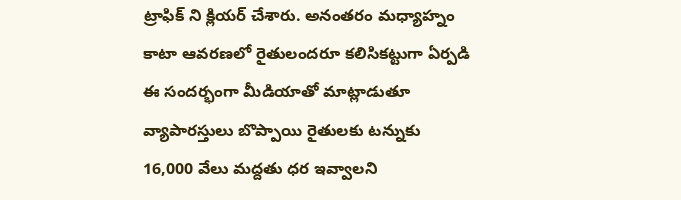ట్రాఫిక్ ని క్లియర్ చేశారు. అనంతరం మధ్యాహ్నం కాటా ఆవరణలో రైతులందరూ కలిసికట్టుగా ఏర్పడి ఈ సందర్భంగా మీడియాతో మాట్లాడుతూ వ్యాపారస్తులు బొప్పాయి రైతులకు టన్నుకు 16,000 వేలు మద్దతు ధర ఇవ్వాలని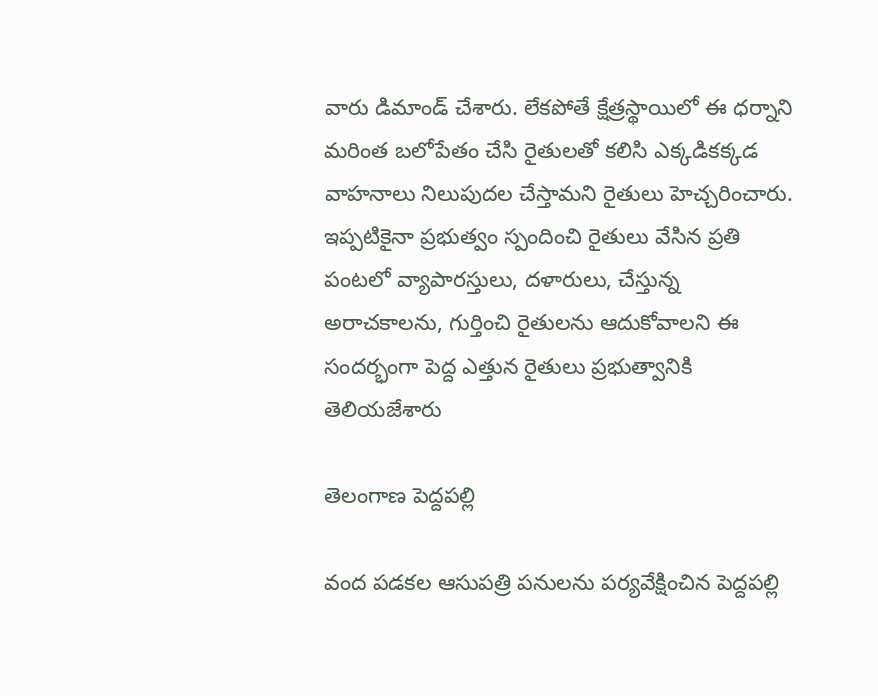వారు డిమాండ్ చేశారు. లేకపోతే క్షేత్రస్థాయిలో ఈ ధర్నాని మరింత బలోపేతం చేసి రైతులతో కలిసి ఎక్కడికక్కడ వాహనాలు నిలుపుదల చేస్తామని రైతులు హెచ్చరించారు. ఇప్పటికైనా ప్రభుత్వం స్పందించి రైతులు వేసిన ప్రతి పంటలో వ్యాపారస్తులు, దళారులు, చేస్తున్న అరాచకాలను, గుర్తించి రైతులను ఆదుకోవాలని ఈ సందర్భంగా పెద్ద ఎత్తున రైతులు ప్రభుత్వానికి తెలియజేశారు

తెలంగాణ పెద్దపల్లి

వంద పడకల ఆసుపత్రి పనులను పర్యవేక్షించిన పెద్దపల్లి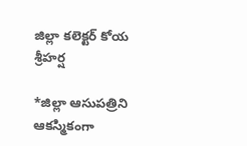జిల్లా కలెక్టర్ కోయ శ్రీహర్ష

*జిల్లా ఆసుపత్రిని ఆకస్మికంగా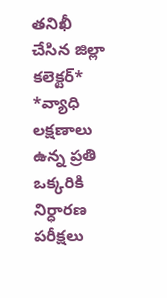తనిఖీ చేసిన జిల్లా కలెక్టర్* *వ్యాధి లక్షణాలు ఉన్న ప్రతి ఒక్కరికి నిర్ధారణ పరీక్షలు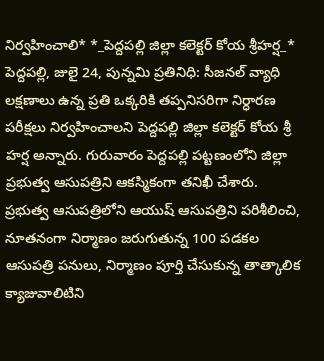నిర్వహించాలి* *_పెద్దపల్లి జిల్లా కలెక్టర్ కోయ శ్రీహర్ష_* పెద్దపల్లి, జులై 24, పున్నమి ప్రతినిధి: సీజనల్ వ్యాధి లక్షణాలు ఉన్న ప్రతి ఒక్కరికి తప్పనిసరిగా నిర్ధారణ పరీక్షలు నిర్వహించాలని పెద్దపల్లి జిల్లా కలెక్టర్ కోయ శ్రీ హర్ష అన్నారు. గురువారం పెద్దపల్లి పట్టణంలోని జిల్లా ప్రభుత్వ ఆసుపత్రిని ఆకస్మికంగా తనిఖీ చేశారు. ప్రభుత్వ ఆసుపత్రిలోని ఆయుష్ ఆసుపత్రిని పరిశీలించి, నూతనంగా నిర్మాణం జరుగుతున్న 100 పడకల ఆసుపత్రి పనులు, నిర్మాణం పూర్తి చేసుకున్న తాత్కాలిక క్యాజువాలిటిని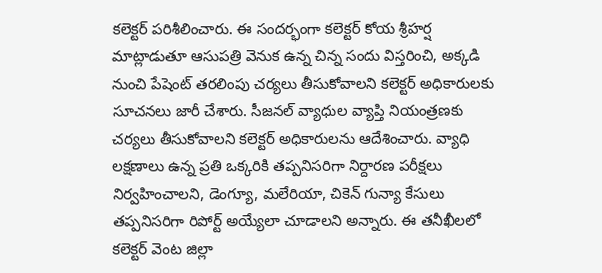కలెక్టర్ పరిశీలించారు. ఈ సందర్భంగా కలెక్టర్ కోయ శ్రీహర్ష మాట్లాడుతూ ఆసుపత్రి వెనుక ఉన్న చిన్న సందు విస్తరించి, అక్కడి నుంచి పేషెంట్ తరలింపు చర్యలు తీసుకోవాలని కలెక్టర్ అధికారులకు సూచనలు జారీ చేశారు. సీజనల్ వ్యాధుల వ్యాప్తి నియంత్రణకు చర్యలు తీసుకోవాలని కలెక్టర్ అధికారులను ఆదేశించారు. వ్యాధి లక్షణాలు ఉన్న ప్రతి ఒక్కరికి తప్పనిసరిగా నిర్దారణ పరీక్షలు నిర్వహించాలని, డెంగ్యూ, మలేరియా, చికెన్ గున్యా కేసులు తప్పనిసరిగా రిపోర్ట్ అయ్యేలా చూడాలని అన్నారు. ఈ తనీఖీలలో కలెక్టర్ వెంట జిల్లా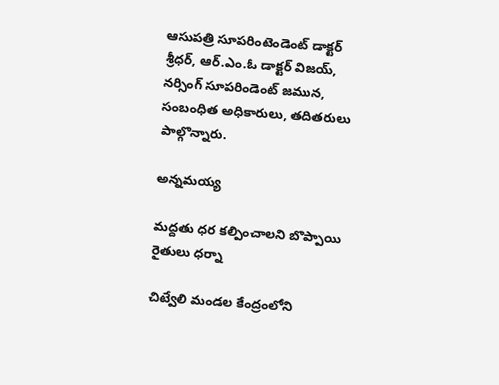ఆసుపత్రి సూపరింటెండెంట్ డాక్టర్ శ్రీధర్, ఆర్.ఎం.ఓ డాక్టర్ విజయ్, నర్సింగ్ సూపరిండెంట్ జమున, సంబంధిత అధికారులు, తదితరులు పాల్గొన్నారు.

అన్నమయ్య

మద్దతు ధర కల్పించాలని బొప్పాయి రైతులు ధర్నా

చిట్వేలి మండల కేంద్రంలోని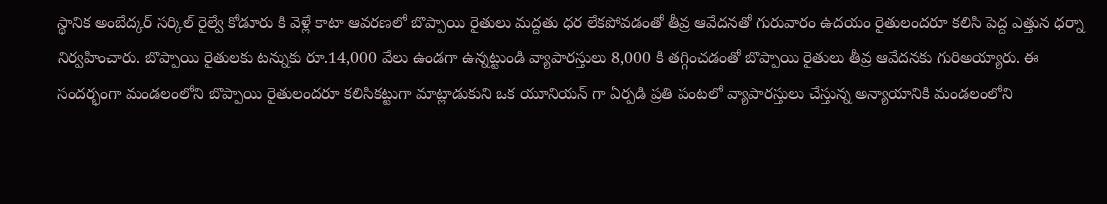స్థానిక అంబేద్కర్ సర్కిల్ రైల్వే కోడూరు కి వెళ్లే కాటా ఆవరణలో బొప్పాయి రైతులు మద్దతు ధర లేకపోవడంతో తీవ్ర ఆవేదనతో గురువారం ఉదయం రైతులందరూ కలిసి పెద్ద ఎత్తున ధర్నా నిర్వహించారు. బొప్పాయి రైతులకు టన్నుకు రూ.14,000 వేలు ఉండగా ఉన్నట్టుండి వ్యాపారస్తులు 8,000 కి తగ్గించడంతో బొప్పాయి రైతులు తీవ్ర ఆవేదనకు గురిఅయ్యారు. ఈ సందర్భంగా మండలంలోని బొప్పాయి రైతులందరూ కలిసికట్టుగా మాట్లాడుకుని ఒక యూనియన్ గా ఏర్పడి ప్రతి పంటలో వ్యాపారస్తులు చేస్తున్న అన్యాయానికి మండలంలోని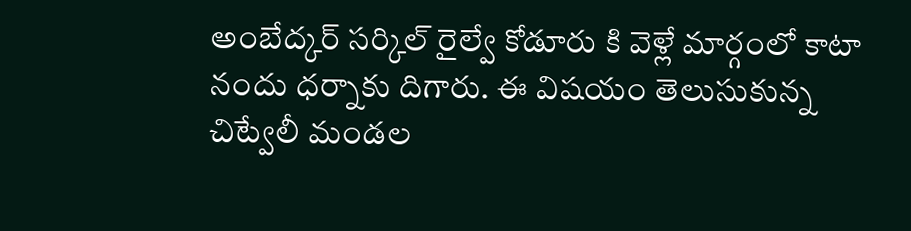అంబేద్కర్ సర్కిల్ రైల్వే కోడూరు కి వెళ్లే మార్గంలో కాటా నందు ధర్నాకు దిగారు. ఈ విషయం తెలుసుకున్న చిట్వేలీ మండల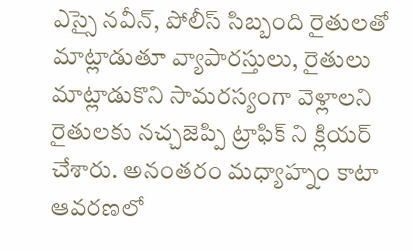ఎస్సై నవీన్, పోలీస్ సిబ్బంది రైతులతో మాట్లాడుతూ వ్యాపారస్తులు, రైతులు మాట్లాడుకొని సామరస్యంగా వెళ్లాలని రైతులకు నచ్చజెప్పి ట్రాఫిక్ ని క్లియర్ చేశారు. అనంతరం మధ్యాహ్నం కాటా ఆవరణలో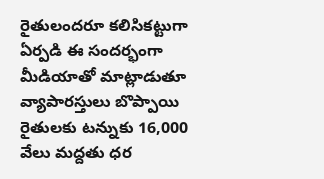రైతులందరూ కలిసికట్టుగా ఏర్పడి ఈ సందర్భంగా మీడియాతో మాట్లాడుతూ వ్యాపారస్తులు బొప్పాయి రైతులకు టన్నుకు 16,000 వేలు మద్దతు ధర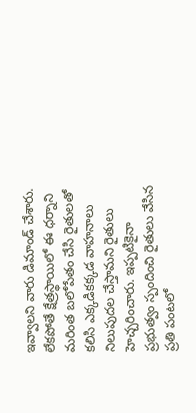ఇవ్వాలని వారు డిమాండ్ చేశారు. లేకపోతే క్షేత్రస్థాయిలో ఈ ధర్నాని మరింత బలోపేతం చేసి రైతులతో కలిసి ఎక్కడికక్కడ వాహనాలు నిలుపుదల చేస్తామని రైతులు హెచ్చరించారు. ఇప్పటికైనా ప్రభుత్వం స్పందించి రైతులు వేసిన ప్రతి పంటలో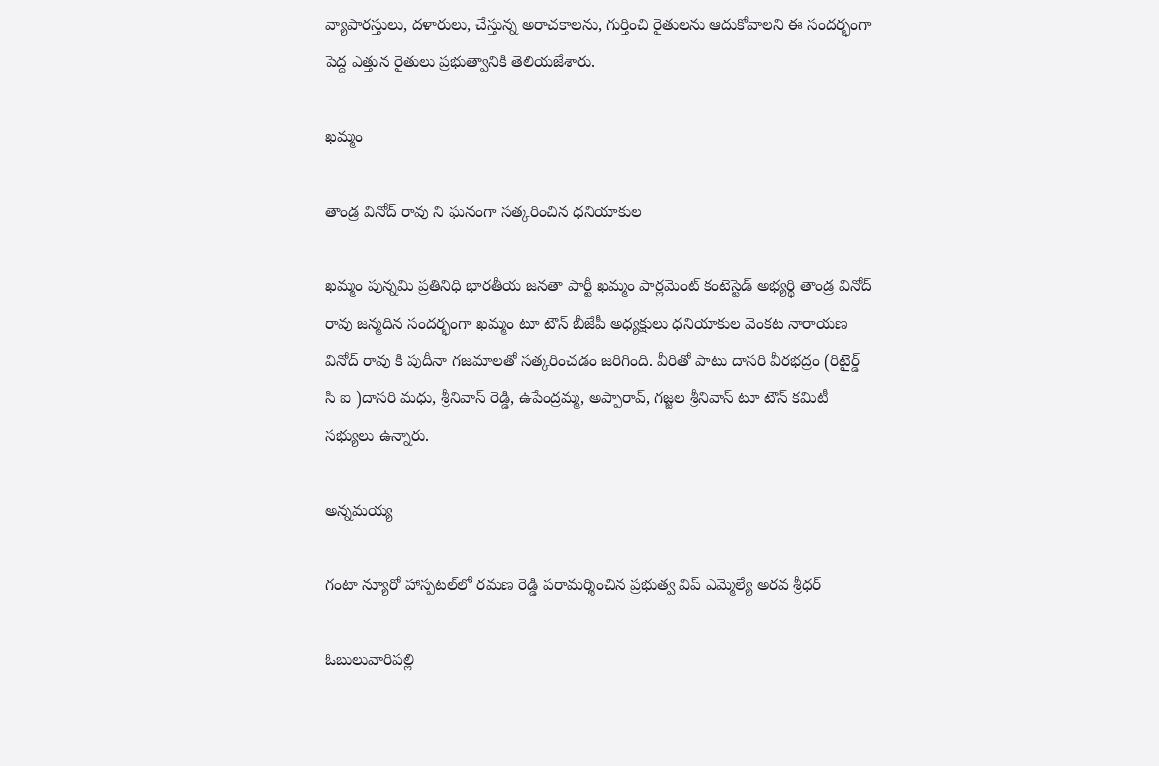వ్యాపారస్తులు, దళారులు, చేస్తున్న అరాచకాలను, గుర్తించి రైతులను ఆదుకోవాలని ఈ సందర్భంగా పెద్ద ఎత్తున రైతులు ప్రభుత్వానికి తెలియజేశారు.

ఖమ్మం

తాండ్ర వినోద్ రావు ని ఘనంగా సత్కరించిన ధనియాకుల

ఖమ్మం పున్నమి ప్రతినిధి భారతీయ జనతా పార్టీ ఖమ్మం పార్లమెంట్ కంటెస్టెడ్ అభ్యర్థి తాండ్ర వినోద్ రావు జన్మదిన సందర్భంగా ఖమ్మం టూ టౌన్ బీజేపీ అధ్యక్షులు ధనియాకుల వెంకట నారాయణ వినోద్ రావు కి పుదీనా గజమాలతో సత్కరించడం జరిగింది. వీరితో పాటు దాసరి వీరభద్రం (రిటైర్డ్ సి ఐ )దాసరి మధు, శ్రీనివాస్ రెడ్డి, ఉపేంద్రమ్మ, అప్పారావ్, గజ్జల శ్రీనివాస్ టూ టౌన్ కమిటీ సభ్యులు ఉన్నారు.

అన్నమయ్య

గంటా న్యూరో హాస్పటల్‌లో రమణ రెడ్డి పరామర్శించిన ప్రభుత్వ విప్ ఎమ్మెల్యే అరవ శ్రీధర్

ఓబులువారిపల్లి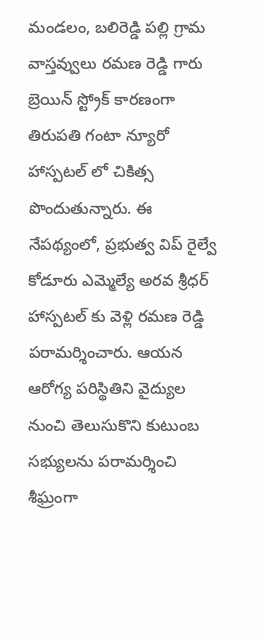మండలం, బలిరెడ్డి పల్లి గ్రామ వాస్తవ్వులు రమణ రెడ్డి గారు బ్రెయిన్ స్ట్రోక్ కారణంగా తిరుపతి గంటా న్యూరో హాస్పటల్ లో చికిత్స పొందుతున్నారు. ఈ నేపథ్యంలో, ప్రభుత్వ విప్ రైల్వే కోడూరు ఎమ్మెల్యే అరవ శ్రీధర్ హాస్పటల్ కు వెళ్లి రమణ రెడ్డి పరామర్శించారు. ఆయన ఆరోగ్య పరిస్థితిని వైద్యుల నుంచి తెలుసుకొని కుటుంబ సభ్యులను పరామర్శించి శీఘ్రంగా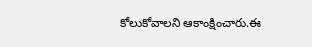కోలుకోవాలని ఆకాంక్షించారు.ఈ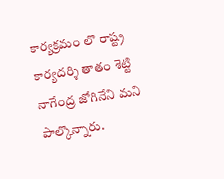కార్యక్రమం లొ రాష్ట్ర కార్యదర్శి తాతం శెట్టి నాగేంద్ర జోగినేని మని పాల్కొన్నారు.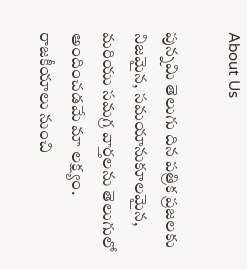About Us

పున్నమి తెలుగు దిన పత్రిక ప్రజలకు నిజమైన, సమయానుకూలమైన, మరియు సమగ్ర వార్తలను తెలుగులో అందించడమే మా లక్ష్యం.
రాజకీయాలు నుంచి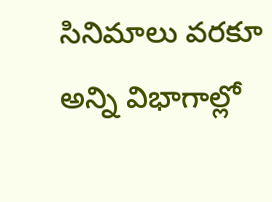సినిమాలు వరకూ అన్ని విభాగాల్లో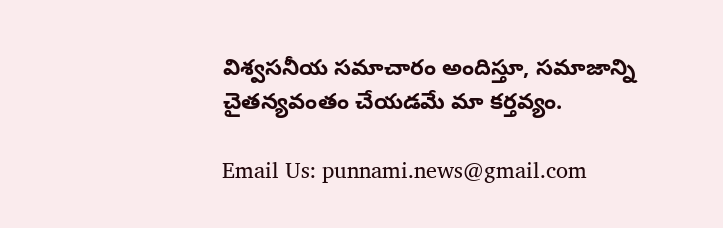విశ్వసనీయ సమాచారం అందిస్తూ, సమాజాన్ని చైతన్యవంతం చేయడమే మా కర్తవ్యం.

Email Us: punnami.news@gmail.com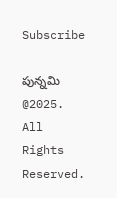Subscribe

పున్నమి  @2025. All Rights Reserved.